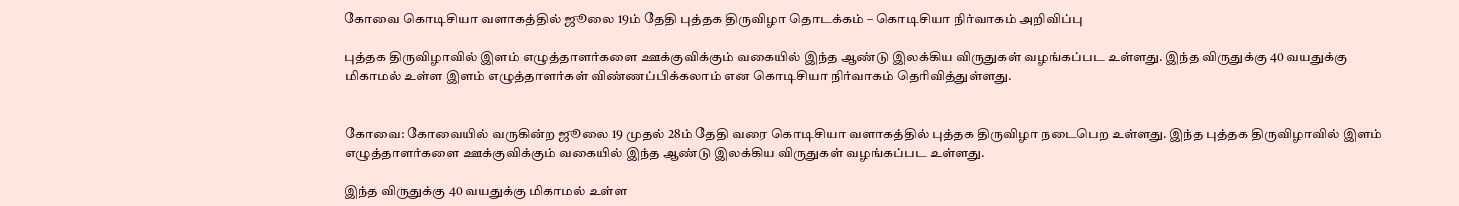கோவை கொடிசியா வளாகத்தில் ஜூலை 19ம் தேதி புத்தக திருவிழா தொடக்கம் – கொடிசியா நிர்வாகம் அறிவிப்பு

புத்தக திருவிழாவில் இளம் எழுத்தாளர்களை ஊக்குவிக்கும் வகையில் இந்த ஆண்டு இலக்கிய விருதுகள் வழங்கப்பட உள்ளது. இந்த விருதுக்கு 40 வயதுக்கு மிகாமல் உள்ள இளம் எழுத்தாளர்கள் விண்ணப்பிக்கலாம் என கொடிசியா நிர்வாகம் தெரிவித்துள்ளது.


கோவை: கோவையில் வருகின்ற ஜூலை 19 முதல் 28ம் தேதி வரை கொடிசியா வளாகத்தில் புத்தக திருவிழா நடைபெற உள்ளது. இந்த புத்தக திருவிழாவில் இளம் எழுத்தாளர்களை ஊக்குவிக்கும் வகையில் இந்த ஆண்டு இலக்கிய விருதுகள் வழங்கப்பட உள்ளது.

இந்த விருதுக்கு 40 வயதுக்கு மிகாமல் உள்ள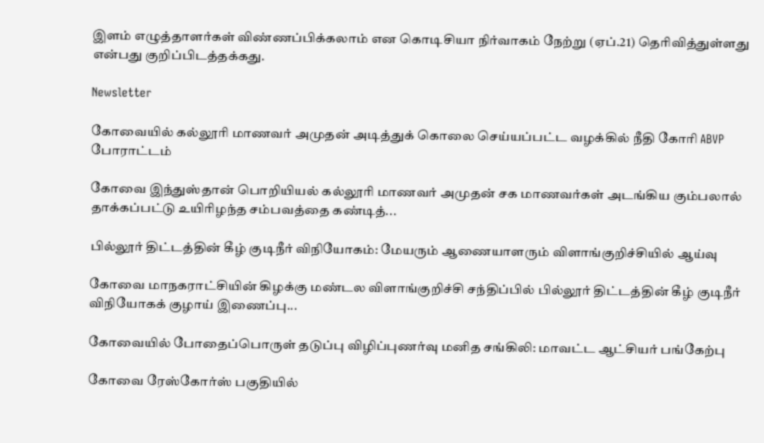இளம் எழுத்தாளர்கள் விண்ணப்பிக்கலாம் என கொடிசியா நிர்வாகம் நேற்று (ஏப்.21) தெரிவித்துள்ளது என்பது குறிப்பிடத்தக்கது.

Newsletter

கோவையில் கல்லூரி மாணவர் அமுதன் அடித்துக் கொலை செய்யப்பட்ட வழக்கில் நீதி கோரி ABVP போராட்டம்

கோவை இந்துஸ்தான் பொறியியல் கல்லூரி மாணவர் அமுதன் சக மாணவர்கள் அடங்கிய கும்பலால் தாக்கப்பட்டு உயிரிழந்த சம்பவத்தை கண்டித்...

பில்லூர் திட்டத்தின் கீழ் குடிநீர் விநியோகம்: மேயரும் ஆணையாளரும் விளாங்குறிச்சியில் ஆய்வு

கோவை மாநகராட்சியின் கிழக்கு மண்டல விளாங்குறிச்சி சந்திப்பில் பில்லூர் திட்டத்தின் கீழ் குடிநீர் விநியோகக் குழாய் இணைப்பு...

கோவையில் போதைப்பொருள் தடுப்பு விழிப்புணர்வு மனித சங்கிலி: மாவட்ட ஆட்சியர் பங்கேற்பு

கோவை ரேஸ்கோர்ஸ் பகுதியில்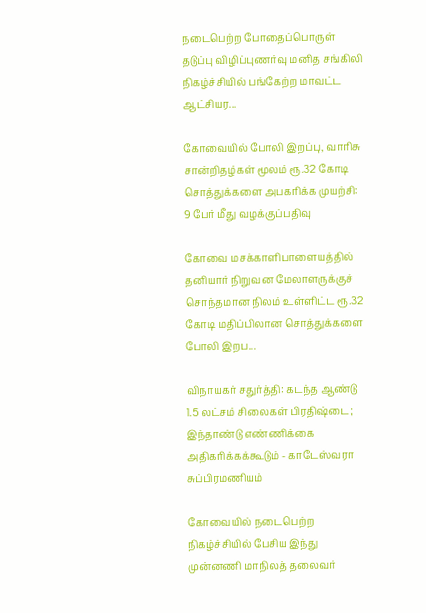நடைபெற்ற போதைப்பொருள் தடுப்பு விழிப்புணர்வு மனித சங்கிலி நிகழ்ச்சியில் பங்கேற்ற மாவட்ட ஆட்சியர...

கோவையில் போலி இறப்பு, வாரிசு சான்றிதழ்கள் மூலம் ரூ.32 கோடி சொத்துக்களை அபகரிக்க முயற்சி: 9 பேர் மீது வழக்குப்பதிவு

கோவை மசக்காளிபாளையத்தில் தனியார் நிறுவன மேலாளருக்குச் சொந்தமான நிலம் உள்ளிட்ட ரூ.32 கோடி மதிப்பிலான சொத்துக்களை போலி இறப...

விநாயகர் சதுர்த்தி: கடந்த ஆண்டு 1.5 லட்சம் சிலைகள் பிரதிஷ்டை; இந்தாண்டு எண்ணிக்கை அதிகரிக்கக்கூடும் - காடேஸ்வரா சுப்பிரமணியம்

கோவையில் நடைபெற்ற நிகழ்ச்சியில் பேசிய இந்து முன்னணி மாநிலத் தலைவர்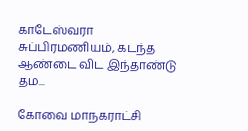காடேஸ்வரா சுப்பிரமணியம், கடந்த ஆண்டை விட இந்தாண்டு தம...

கோவை மாநகராட்சி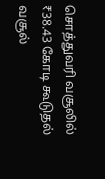சொத்துவரி வசூலில் ₹38.43 கோடி கூடுதல் வசூல்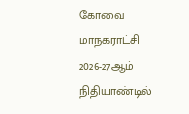கோவை மாநகராட்சி 2026-27ஆம் நிதியாண்டில்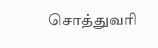சொத்துவரி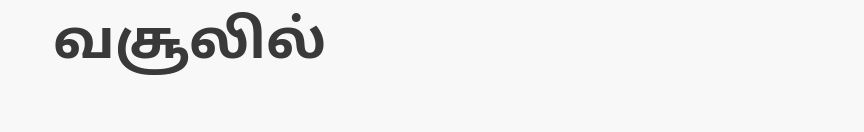வசூலில்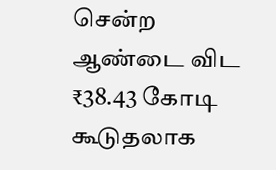சென்ற ஆண்டை விட ₹38.43 கோடி கூடுதலாக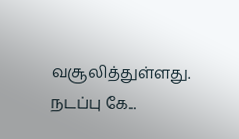வசூலித்துள்ளது. நடப்பு கே...